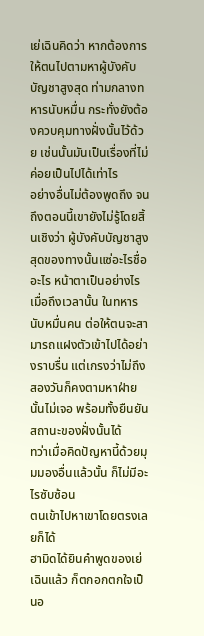เย่เฉินคิดว่า หากต้องการให้ตนไปตามหาผู้บังคับบัญชาสูงสุด ท่ามกลางทหารนับหมื่น กระทั่งยังต้องควบคุมทางฝั่งนั้นไว้ด้วย เช่นนั้นมันเป็นเรื่องที่ไม่ค่อยเป็นไปได้เท่าไร
อย่างอื่นไม่ต้องพูดถึง จนถึงตอนนี้เขายังไม่รู้โดยสิ้นเชิงว่า ผู้บังคับบัญชาสูงสุดของทางนั้นแซ่อะไรชื่ออะไร หน้าตาเป็นอย่างไร
เมื่อถึงเวลานั้น ในทหารนับหมื่นคน ต่อให้ตนจะสามารถแฝงตัวเข้าไปได้อย่างราบรื่น แต่เกรงว่าไม่ถึงสองวันก็คงตามหาฝ่ายนั้นไม่เจอ พร้อมทั้งยืนยันสถานะของฝั่งนั้นได้
ทว่าเมื่อคิดปัญหานี้ด้วยมุมมองอื่นแล้วนั้น ก็ไม่มีอะไรซับซ้อน
ตนเข้าไปหาเขาโดยตรงเลยก็ได้
ฮามิดได้ยินคำพูดของเย่เฉินแล้ว ก็ตกอกตกใจเป็นอ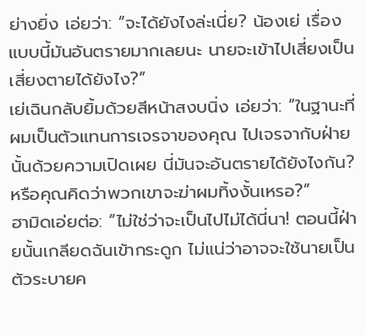ย่างยิ่ง เอ่ยว่า: “จะได้ยังไงล่ะเนี่ย? น้องเย่ เรื่องแบบนี้มันอันตรายมากเลยนะ นายจะเข้าไปเสี่ยงเป็นเสี่ยงตายได้ยังไง?”
เย่เฉินกลับยิ้มด้วยสีหน้าสงบนิ่ง เอ่ยว่า: “ในฐานะที่ผมเป็นตัวแทนการเจรจาของคุณ ไปเจรจากับฝ่ายนั้นด้วยความเปิดเผย นี่มันจะอันตรายได้ยังไงกัน? หรือคุณคิดว่าพวกเขาจะฆ่าผมทิ้งงั้นเหรอ?”
ฮามิดเอ่ยต่อ: “ไม่ใช่ว่าจะเป็นไปไม่ได้นี่นา! ตอนนี้ฝ่ายนั้นเกลียดฉันเข้ากระดูก ไม่แน่ว่าอาจจะใช้นายเป็นตัวระบายค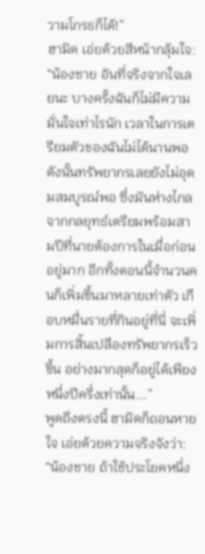วามโกรธก็ได้!”
ฮามิด เอ่ยด้วยสีหน้ากลุ้มใจ: “น้องชาย อันที่จริงจากใจเลยนะ บางครั้งฉันก็ไม่มีความมั่นใจเท่าไรนัก เวลาในการเตรียมตัวของฉันไม่ได้นานพอ ดังนั้นทรัพยากรเลยยังไม่อุดมสมบูรณ์พอ ซึ่งมันห่างไกลจากกลยุทธ์เตรียมพร้อมสามปีที่นายต้องการในเมื่อก่อนอยู่มาก อีกทั้งตอนนี้จำนวนคนก็เพิ่มขึ้นมาหลายเท่าตัว เกือบหมื่นรายที่กินอยู่ที่นี่ จะเพิ่มการสิ้นเปลืองทรัพยากรเร็วขึ้น อย่างมากสุดก็อยู่ได้เพียงหนึ่งปีครึ่งเท่านั้น...”
พูดถึงตรงนี้ ฮามิดก็ถอนหายใจ เอ่ยด้วยความจริงจังว่า: “น้องชาย ถ้าใช้ประโยคหนึ่ง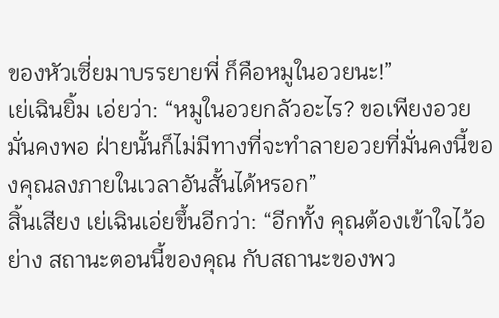ของหัวเซี่ยมาบรรยายพี่ ก็คือหมูในอวยนะ!”
เย่เฉินยิ้ม เอ่ยว่า: “หมูในอวยกลัวอะไร? ขอเพียงอวยมั่นคงพอ ฝ่ายนั้นก็ไม่มีทางที่จะทำลายอวยที่มั่นคงนี้ของคุณลงภายในเวลาอันสั้นได้หรอก”
สิ้นเสียง เย่เฉินเอ่ยขึ้นอีกว่า: “อีกทั้ง คุณต้องเข้าใจไว้อย่าง สถานะตอนนี้ของคุณ กับสถานะของพว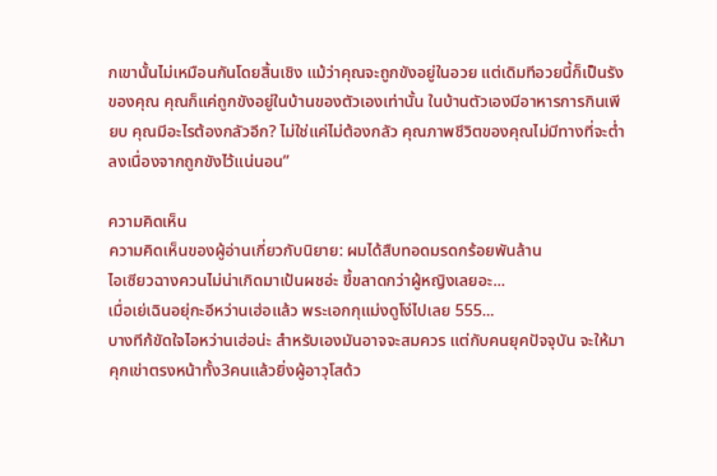กเขานั้นไม่เหมือนกันโดยสิ้นเชิง แม้ว่าคุณจะถูกขังอยู่ในอวย แต่เดิมทีอวยนี้ก็เป็นรังของคุณ คุณก็แค่ถูกขังอยู่ในบ้านของตัวเองเท่านั้น ในบ้านตัวเองมีอาหารการกินเพียบ คุณมีอะไรต้องกลัวอีก? ไม่ใช่แค่ไม่ต้องกลัว คุณภาพชีวิตของคุณไม่มีทางที่จะต่ำลงเนื่องจากถูกขังไว้แน่นอน”

ความคิดเห็น
ความคิดเห็นของผู้อ่านเกี่ยวกับนิยาย: ผมได้สืบทอดมรดกร้อยพันล้าน
ไอเซียวฉางควนไม่น่าเกิดมาเป้นผชอ่ะ ขี้ขลาดกว่าผู้หญิงเลยอะ...
เมื่อเย่เฉินอยุ่กะอีหว่านเฮ่อแล้ว พระเอกกุแม่งดูโง่ไปเลย 555...
บางทีก้ขัดใจไอหว่านเฮ่อน่ะ สำหรับเองมันอาจจะสมควร แต่กับคนยุคปัจจุบัน จะให้มาคุกเข่าตรงหน้าทั้ง3คนแล้วยิ่งผู้อาวุโสด้ว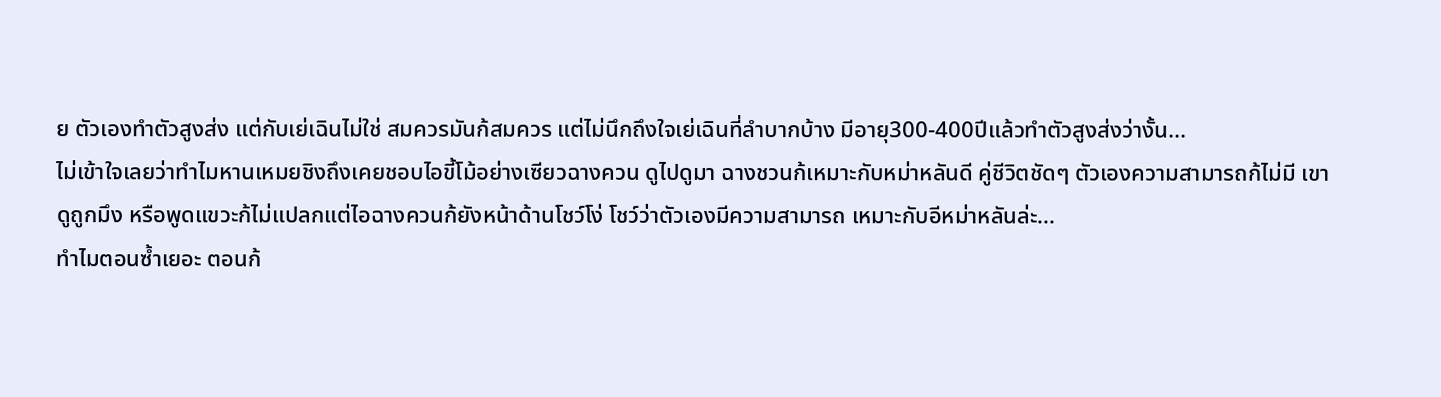ย ตัวเองทำตัวสูงส่ง แต่กับเย่เฉินไม่ใช่ สมควรมันก้สมควร แต่ไม่นึกถึงใจเย่เฉินที่ลำบากบ้าง มีอายุ300-400ปีแล้วทำตัวสูงส่งว่างั้น...
ไม่เข้าใจเลยว่าทำไมหานเหมยชิงถึงเคยชอบไอขี้โม้อย่างเซียวฉางควน ดูไปดูมา ฉางชวนก้เหมาะกับหม่าหลันดี คู่ชีวิตชัดๆ ตัวเองความสามารถก้ไม่มี เขาดูถูกมึง หรือพูดแขวะก้ไม่แปลกแต่ไอฉางควนก้ยังหน้าด้านโชว์โง่ โชว์ว่าตัวเองมีความสามารถ เหมาะกับอีหม่าหลันล่ะ...
ทำไมตอนซ้ำเยอะ ตอนก้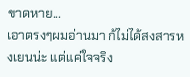ขาดหาย...
เอาตรงๆผมอ่านมา ก้ไม่ได้สงสารหงเยนน่ะ แต่แค่ใจจริง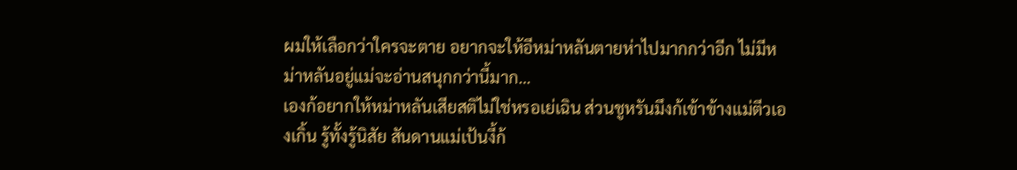ผมให้เลือกว่าใครจะตาย อยากจะให้อีหม่าหลันตายห่าไปมากกว่าอีก ไม่มีหม่าหลันอยู่แม่จะอ่านสนุกกว่านี้มาก...
เองก้อยากให้หม่าหลันเสียสติไม่ใช่หรอเย่เฉิน ส่วนชูหรันมึงก้เข้าข้างแม่ตีวเองเกิ้น รู้ทั้งรู้นิสัย สันดานแม่เป้นงี้ก้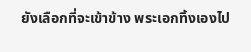ยังเลือกที่จะเข้าข้าง พระเอกทิ้งเองไป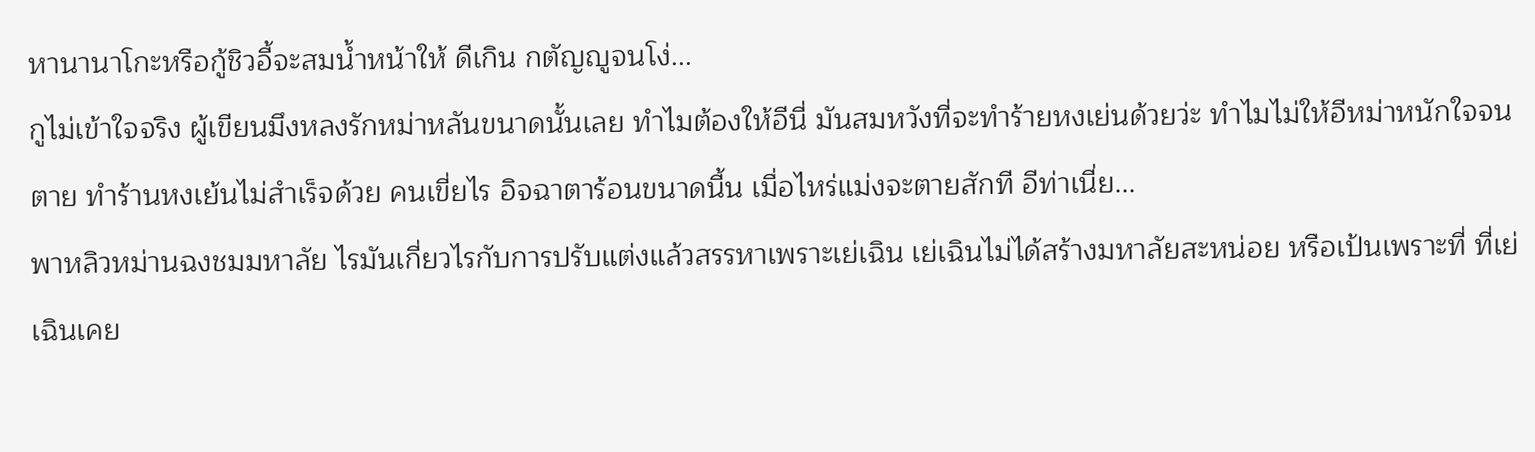หานานาโกะหรือกู้ชิวอี้จะสมน้ำหน้าให้ ดีเกิน กตัญญูจนโง่...
กูไม่เข้าใจจริง ผู้เขียนมึงหลงรักหม่าหลันขนาดนั้นเลย ทำไมต้องให้อีนี่ มันสมหวังที่จะทำร้ายหงเย่นด้วยว่ะ ทำไมไม่ให้อีหม่าหนักใจจนตาย ทำร้านหงเย้นไม่สำเร็จด้วย คนเขี่ยไร อิจฉาตาร้อนขนาดนี้น เมื่อไหร่แม่งจะตายสักที อีท่าเนี่ย...
พาหลิวหม่านฉงชมมหาลัย ไรมันเกี่ยวไรกับการปรับแต่งแล้วสรรหาเพราะเย่เฉิน เย่เฉินไม่ได้สร้างมหาลัยสะหน่อย หรือเป้นเพราะที่ ที่เย่เฉินเคย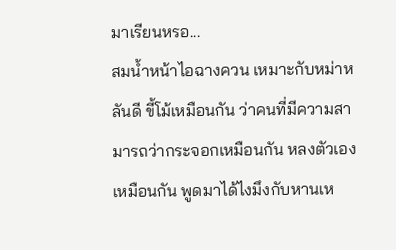มาเรียนหรอ...
สมน้ำหน้าไอฉางควน เหมาะกับหม่าหลันดี ขี้โม้เหมือนกัน ว่าคนที่มีความสามารถว่ากระจอกเหมือนกัน หลงตัวเองเหมือนกัน พูดมาได้ไงมึงกับหานเห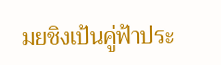มยชิงเป้นคู่ฟ้าประ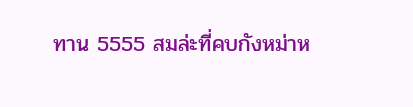ทาน 5555 สมล่ะที่คบกังหม่าห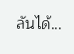ลันได้...